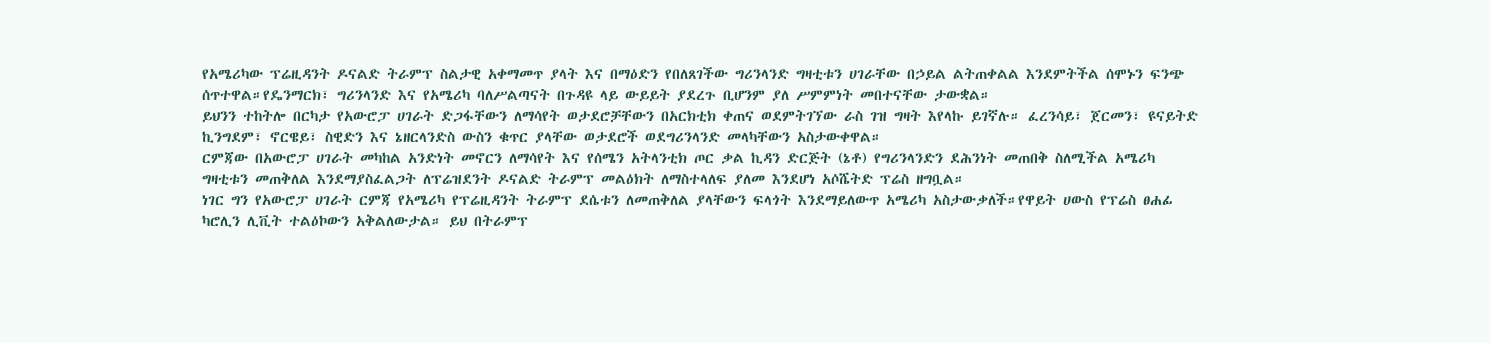የአሜሪካው ፕሬዚዳንት ዶናልድ ትራምፕ ስልታዊ አቀማመጥ ያላት እና በማዕድን የበለጸገችው ግሪንላንድ ግዛቲቱን ሀገራቸው በኃይል ልትጠቀልል እንደምትችል ሰሞኑን ፍንጭ ሰጥተዋል።የዴንማርክ፣ ግሪንላንድ እና የአሜሪካ ባለሥልጣናት በጉዳዩ ላይ ውይይት ያደረጉ ቢሆንም ያለ ሥምምነት መበተናቸው ታውቋል።
ይህንን ተከትሎ በርካታ የአውሮፓ ሀገራት ድጋፋቸውን ለማሳየት ወታደሮቻቸውን በአርክቲክ ቀጠና ወደምትገኘው ራስ ገዝ ግዛት እየላኩ ይገኛሉ። ፈረንሳይ፣ ጀርመን፣ ዩናይትድ ኪንግደም፣ ኖርዌይ፣ ስዊድን እና ኔዘርላንድስ ውስን ቁጥር ያላቸው ወታደሮች ወደግሪንላንድ መላካቸውን አስታውቀዋል።
ርምጃው በአውሮፓ ሀገራት መካከል አንድነት መኖርን ለማሳየት እና የሰሜን አትላንቲክ ጦር ቃል ኪዳን ድርጅት (ኔቶ) የግሪንላንድን ደሕንነት መጠበቅ ስለሚችል አሜሪካ ግዛቲቱን መጠቅለል እንደማያስፈልጋት ለፕሬዝደንት ዶናልድ ትራምፕ መልዕክት ለማስተላለፍ ያለመ እንደሆነ አሶሼትድ ፕሬስ ዘግቧል።
ነገር ግን የአውሮፓ ሀገራት ርምጃ የአሜሪካ የፕሬዚዳንት ትራምፕ ደሴቱን ለመጠቅለል ያላቸውን ፍላጎት እንደማይለውጥ አሜሪካ አስታውቃለች።የዋይት ሀውስ የፕሬስ ፀሐፊ ካሮሊን ሊቪት ተልዕኮውን አቅልለውታል። ይህ በትራምፕ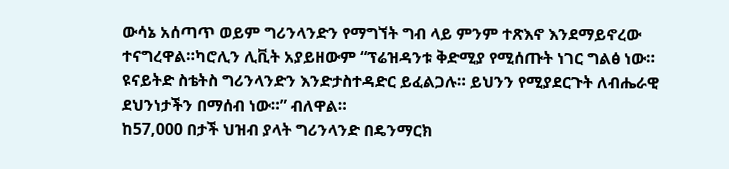ውሳኔ አሰጣጥ ወይም ግሪንላንድን የማግኘት ግብ ላይ ምንም ተጽእኖ እንደማይኖረው ተናግረዋል።ካሮሊን ሊቪት አያይዘውም “ፕሬዝዳንቱ ቅድሚያ የሚሰጡት ነገር ግልፅ ነው።
ዩናይትድ ስቴትስ ግሪንላንድን እንድታስተዳድር ይፈልጋሉ። ይህንን የሚያደርጉት ለብሔራዊ ደህንነታችን በማሰብ ነው።” ብለዋል።
ከ57,000 በታች ህዝብ ያላት ግሪንላንድ በዴንማርክ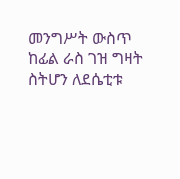መንግሥት ውስጥ ከፊል ራስ ገዝ ግዛት ስትሆን ለደሴቲቱ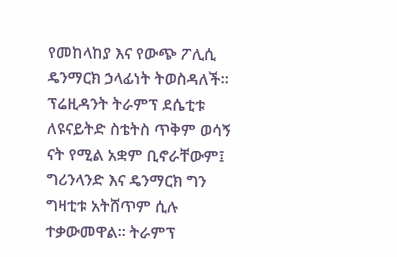የመከላከያ እና የውጭ ፖሊሲ ዴንማርክ ኃላፊነት ትወስዳለች።
ፕሬዚዳንት ትራምፕ ደሴቲቱ ለዩናይትድ ስቴትስ ጥቅም ወሳኝ ናት የሚል አቋም ቢኖራቸውም፤ ግሪንላንድ እና ዴንማርክ ግን ግዛቲቱ አትሸጥም ሲሉ ተቃውመዋል። ትራምፕ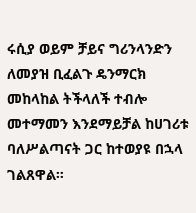ሩሲያ ወይም ቻይና ግሪንላንድን ለመያዝ ቢፈልጉ ዴንማርክ መከላከል ትችላለች ተብሎ መተማመን እንደማይቻል ከሀገሪቱ ባለሥልጣናት ጋር ከተወያዩ በኋላ ገልጸዋል።